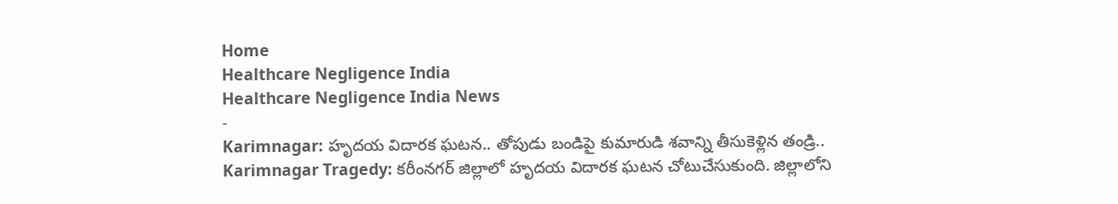Home
Healthcare Negligence India
Healthcare Negligence India News
-
Karimnagar: హృదయ విదారక ఘటన.. తోపుడు బండిపై కుమారుడి శవాన్ని తీసుకెళ్లిన తండ్రి..
Karimnagar Tragedy: కరీంనగర్ జిల్లాలో హృదయ విదారక ఘటన చోటుచేసుకుంది. జిల్లాలోని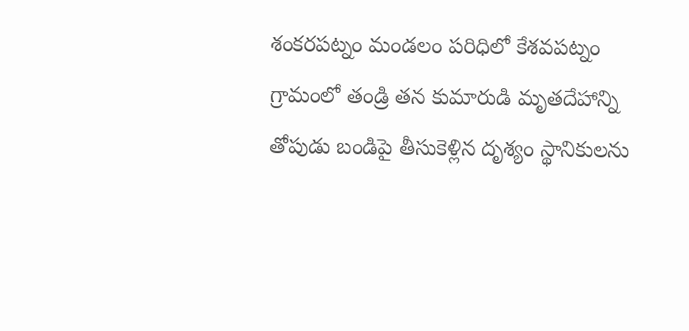శంకరపట్నం మండలం పరిధిలో కేశవపట్నం గ్రామంలో తండ్రి తన కుమారుడి మృతదేహాన్ని తోపుడు బండిపై తీసుకెళ్లిన దృశ్యం స్థానికులను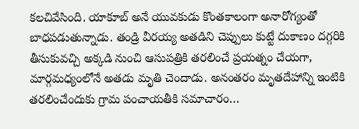కలచివేసింది. యాకూబ్ అనే యువకుడు కొంతకాలంగా అనారోగ్యంతో బాధపడుతున్నాడు. తండ్రి వీరయ్య అతడిని చెప్పులు కుట్టే దుకాణం దగ్గరికి తీసుకువచ్చి అక్కడి నుంచి ఆసుపత్రికి తరలించే ప్రయత్నం చేయగా, మార్గమధ్యంలోనే అతడు మృతి చెందాడు. అనంతరం మృతదేహాన్ని ఇంటికి తరలించేందుకు గ్రామ పంచాయతీకి సమాచారం…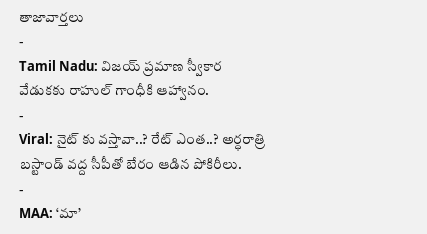తాజావార్తలు
-
Tamil Nadu: విజయ్ ప్రమాణ స్వీకార వేడుకకు రాహుల్ గాంధీకి ఆహ్వానం.
-
Viral: నైట్ కు వస్తావా..? రేట్ ఎంత..? అర్ధరాత్రి బస్టాండ్ వద్ద సీపీతో బేరం ఆడిన పోకిరీలు.
-
MAA: ‘మా’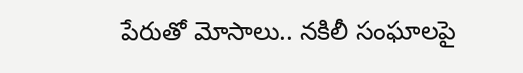పేరుతో మోసాలు.. నకిలీ సంఘాలపై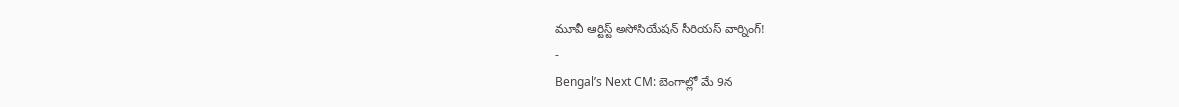మూవీ ఆర్టిస్ట్ అసోసియేషన్ సీరియస్ వార్నింగ్!
-
Bengal’s Next CM: బెంగాల్లో మే 9న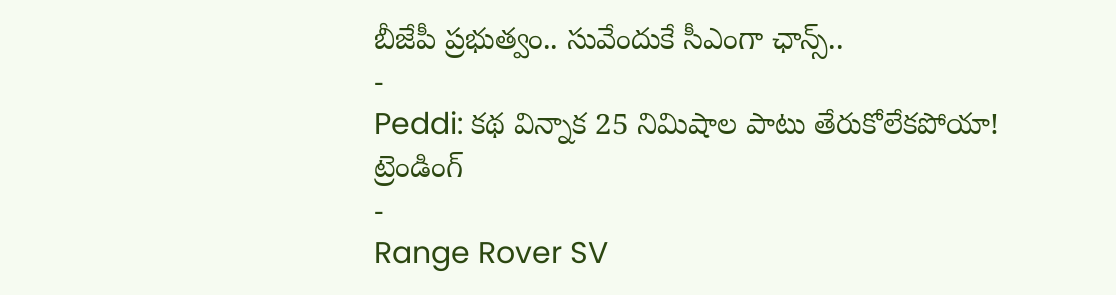బీజేపీ ప్రభుత్వం.. సువేందుకే సీఎంగా ఛాన్స్..
-
Peddi: కథ విన్నాక 25 నిమిషాల పాటు తేరుకోలేకపోయా!
ట్రెండింగ్
-
Range Rover SV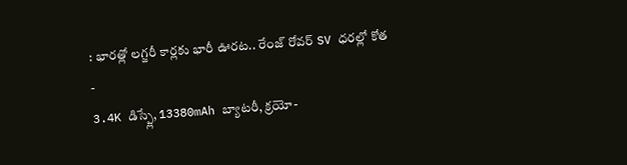: భారత్లో లగ్జరీ కార్లకు భారీ ఊరట.. రేంజ్ రోవర్ SV ధరల్లో కోత
-
3.4K డిస్ప్లే, 13380mAh బ్యాటరీ, క్రయో-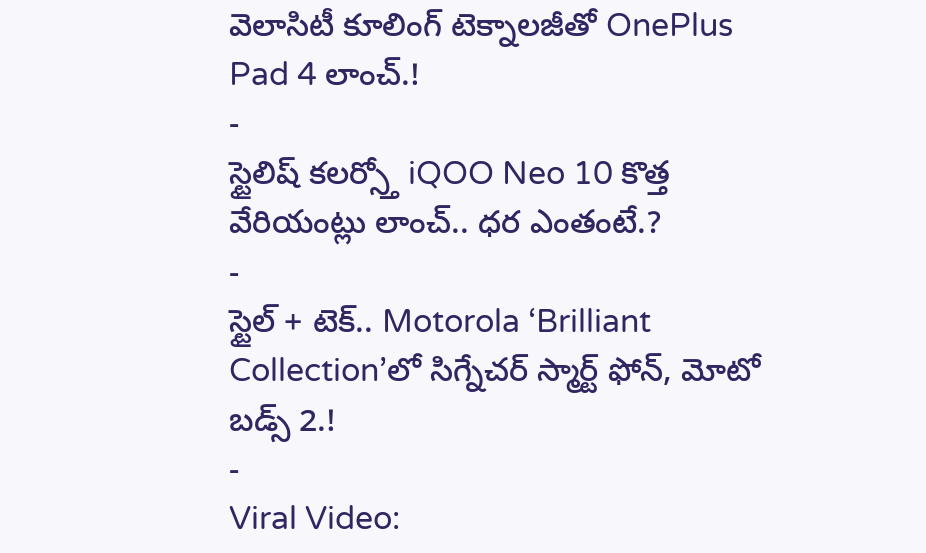వెలాసిటీ కూలింగ్ టెక్నాలజీతో OnePlus Pad 4 లాంచ్.!
-
స్టైలిష్ కలర్స్తో iQOO Neo 10 కొత్త వేరియంట్లు లాంచ్.. ధర ఎంతంటే.?
-
స్టైల్ + టెక్.. Motorola ‘Brilliant Collection’లో సిగ్నేచర్ స్మార్ట్ ఫోన్, మోటో బడ్స్ 2.!
-
Viral Video: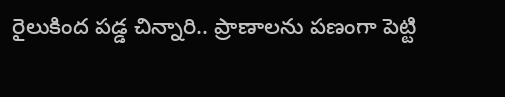రైలుకింద పడ్డ చిన్నారి.. ప్రాణాలను పణంగా పెట్టి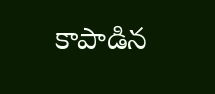కాపాడిన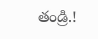తండ్రి.!